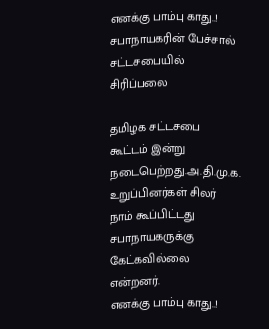எனக்கு பாம்பு காது..! சபாநாயகரின் பேச்சால் சட்டசபையில் சிரிப்பலை

தமிழக சட்டசபை கூட்டம் இன்று நடைபெற்றது.அ.தி.மு.க. உறுப்பினர்கள் சிலர் நாம் கூப்பிட்டது சபாநாயகருக்கு கேட்கவில்லை என்றனர்.
எனக்கு பாம்பு காது..!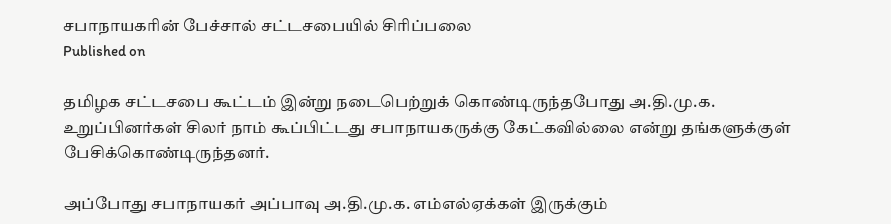சபாநாயகரின் பேச்சால் சட்டசபையில் சிரிப்பலை
Published on

தமிழக சட்டசபை கூட்டம் இன்று நடைபெற்றுக் கொண்டிருந்தபோது அ.தி.மு.க. உறுப்பினர்கள் சிலர் நாம் கூப்பிட்டது சபாநாயகருக்கு கேட்கவில்லை என்று தங்களுக்குள் பேசிக்கொண்டிருந்தனர்.

அப்போது சபாநாயகர் அப்பாவு அ.தி.மு.க. எம்எல்ஏக்கள் இருக்கும்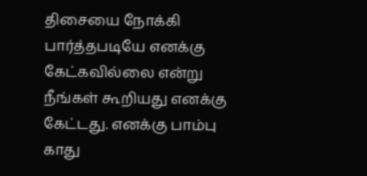திசையை நோக்கி பார்த்தபடியே எனக்கு கேட்கவில்லை என்று நீங்கள் கூறியது எனக்கு கேட்டது. எனக்கு பாம்பு காது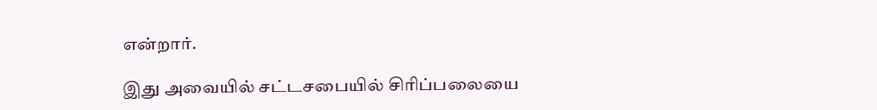என்றார்.

இது அவையில் சட்டசபையில் சிரிப்பலையை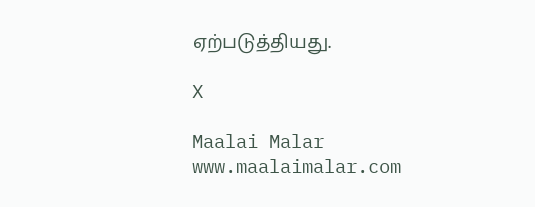ஏற்படுத்தியது.

X

Maalai Malar
www.maalaimalar.com